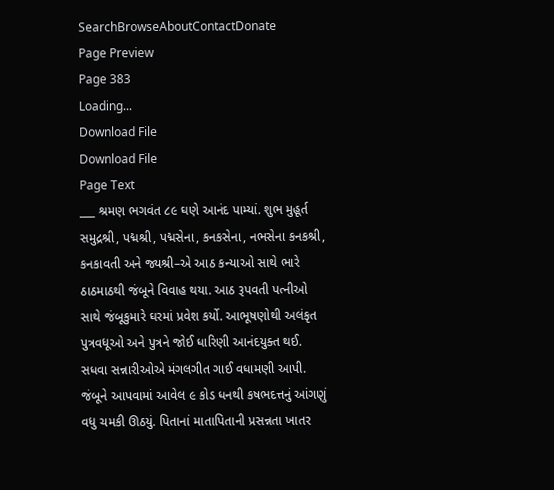SearchBrowseAboutContactDonate
Page Preview
Page 383
Loading...
Download File
Download File
Page Text
___ શ્રમણ ભગવંત ૮૯ ઘણે આનંદ પામ્યાં. શુભ મુહૂર્ત સમુદ્રશ્રી, પદ્મશ્રી, પદ્મસેના, કનકસેના, નભસેના કનકશ્રી, કનકાવતી અને જ્યશ્રી–એ આઠ કન્યાઓ સાથે ભારે ઠાઠમાઠથી જંબૂને વિવાહ થયા. આઠ રૂપવતી પત્નીઓ સાથે જંબૂકુમારે ઘરમાં પ્રવેશ કર્યો. આભૂષણોથી અલંકૃત પુત્રવધૂઓ અને પુત્રને જોઈ ધારિણી આનંદયુક્ત થઈ. સધવા સન્નારીઓએ મંગલગીત ગાઈ વધામણી આપી. જંબૂને આપવામાં આવેલ ૯ કોડ ધનથી કષભદત્તનું આંગણું વધુ ચમકી ઊઠયું. પિતાનાં માતાપિતાની પ્રસન્નતા ખાતર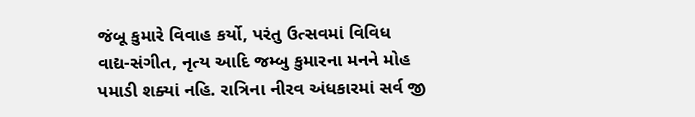જંબૂ કુમારે વિવાહ કર્યો, પરંતુ ઉત્સવમાં વિવિધ વાદ્ય-સંગીત, નૃત્ય આદિ જમ્બુ કુમારના મનને મોહ પમાડી શક્યાં નહિ. રાત્રિના નીરવ અંધકારમાં સર્વ જી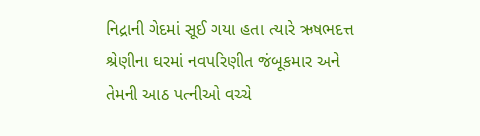નિદ્રાની ગેદમાં સૂઈ ગયા હતા ત્યારે ઋષભદત્ત શ્રેણીના ઘરમાં નવપરિણીત જંબૂકમાર અને તેમની આઠ પત્નીઓ વચ્ચે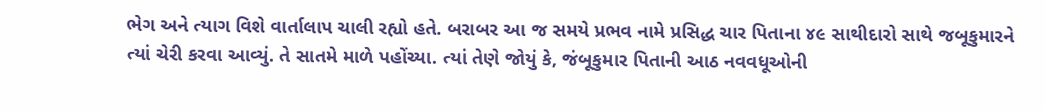ભેગ અને ત્યાગ વિશે વાર્તાલાપ ચાલી રહ્યો હતે. બરાબર આ જ સમયે પ્રભવ નામે પ્રસિદ્ધ ચાર પિતાના ૪૯ સાથીદારો સાથે જબૂકુમારને ત્યાં ચેરી કરવા આવ્યું. તે સાતમે માળે પહોંચ્યા. ત્યાં તેણે જોયું કે, જંબૂકુમાર પિતાની આઠ નવવધૂઓની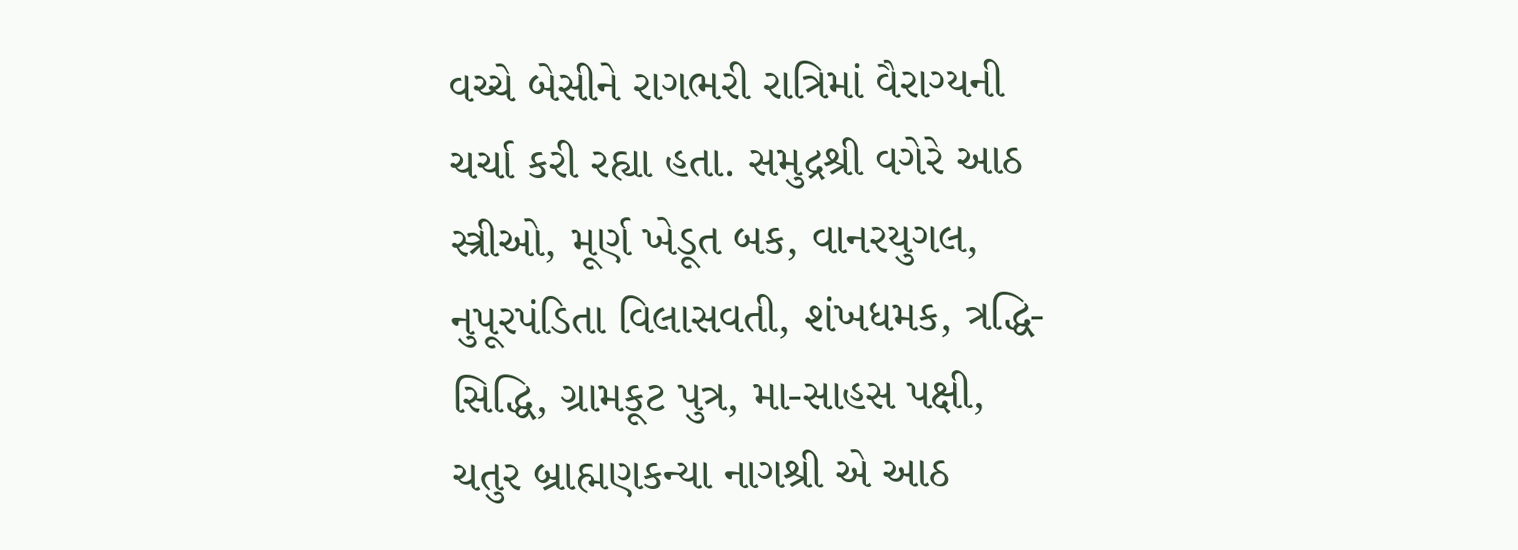વચ્ચે બેસીને રાગભરી રાત્રિમાં વૈરાગ્યની ચર્ચા કરી રહ્યા હતા. સમુદ્રશ્રી વગેરે આઠ સ્ત્રીઓ, મૂર્ણ ખેડૂત બક, વાનરયુગલ, નુપૂરપંડિતા વિલાસવતી, શંખધમક, ત્રદ્ધિ-સિદ્ધિ, ગ્રામકૂટ પુત્ર, મા-સાહસ પક્ષી, ચતુર બ્રાહ્મણકન્યા નાગશ્રી એ આઠ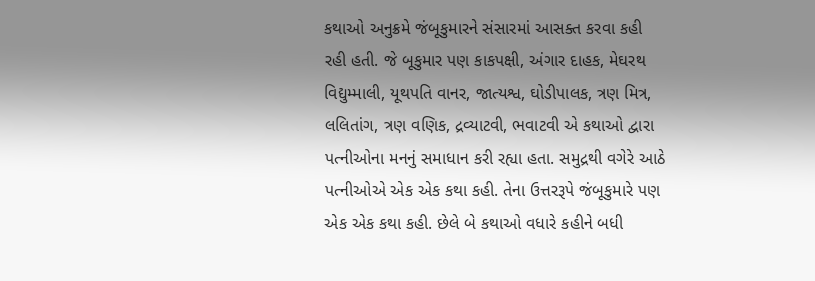કથાઓ અનુક્રમે જંબૂકુમારને સંસારમાં આસક્ત કરવા કહી રહી હતી. જે બૂકુમાર પણ કાકપક્ષી, અંગાર દાહક, મેઘરથ વિદ્યુમ્માલી, યૂથપતિ વાનર, જાત્યશ્વ, ઘોડીપાલક, ત્રણ મિત્ર, લલિતાંગ, ત્રણ વણિક, દ્રવ્યાટવી, ભવાટવી એ કથાઓ દ્વારા પત્નીઓના મનનું સમાધાન કરી રહ્યા હતા. સમુદ્રથી વગેરે આઠે પત્નીઓએ એક એક કથા કહી. તેના ઉત્તરરૂપે જંબૂકુમારે પણ એક એક કથા કહી. છેલે બે કથાઓ વધારે કહીને બધી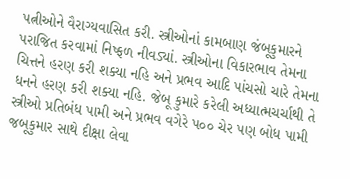પત્નીઓને વૈરાગ્યવાસિત કરી. સ્ત્રીઓનાં કામબાણ જંબૂકુમારને પરાજિત કરવામાં નિષ્ફળ નીવડ્યાં. સ્ત્રીઓના વિકારભાવ તેમના ચિત્તને હરણ કરી શક્યા નહિ અને પ્રભવ આદિ પાંચસો ચારે તેમના ધનને હરણ કરી શક્યા નહિ. જેબૂ કુમારે કરેલી અધ્યાત્મચર્ચાથી તે સ્ત્રીઓ પ્રતિબંધ પામી અને પ્રભવ વગેરે પ૦૦ ચેર પણ બોધ પામી જબૂકુમાર સાથે દીક્ષા લેવા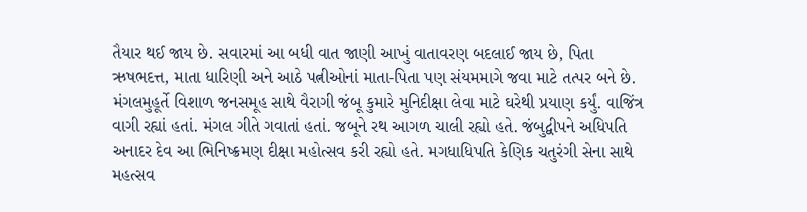તૈયાર થઈ જાય છે. સવારમાં આ બધી વાત જાણી આખું વાતાવરણ બદલાઈ જાય છે, પિતા ઋષભદત્ત, માતા ધારિણી અને આઠે પત્નીઓનાં માતા-પિતા પણ સંયમમાગે જવા માટે તત્પર બને છે. મંગલમુહૂર્તે વિશાળ જનસમૂહ સાથે વૈરાગી જંબૂ કુમારે મુનિદીક્ષા લેવા માટે ઘરેથી પ્રયાણ કર્યું. વાજિંત્ર વાગી રહ્યાં હતાં. મંગલ ગીતે ગવાતાં હતાં. જબૂને રથ આગળ ચાલી રહ્યો હતે. જંબુદ્વીપને અધિપતિ અનાદર દેવ આ ભિનિષ્ક્રમણ દીક્ષા મહોત્સવ કરી રહ્યો હતે. મગધાધિપતિ કેણિક ચતુરંગી સેના સાથે મહત્સવ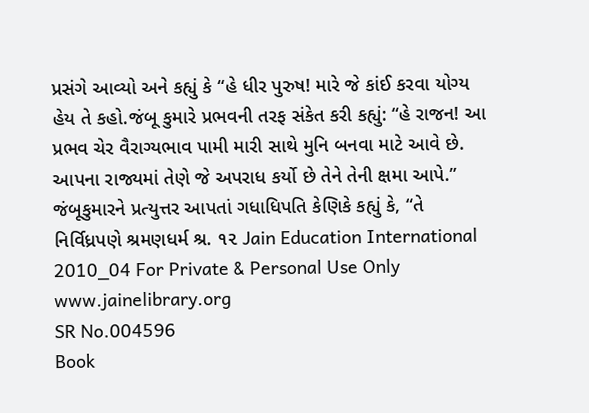પ્રસંગે આવ્યો અને કહ્યું કે “હે ધીર પુરુષ! મારે જે કાંઈ કરવા યોગ્ય હેય તે કહો.જંબૂ કુમારે પ્રભવની તરફ સંકેત કરી કહ્યું: “હે રાજન! આ પ્રભવ ચેર વૈરાગ્યભાવ પામી મારી સાથે મુનિ બનવા માટે આવે છે. આપના રાજ્યમાં તેણે જે અપરાધ કર્યો છે તેને તેની ક્ષમા આપે.” જંબૂકુમારને પ્રત્યુત્તર આપતાં ગધાધિપતિ કેણિકે કહ્યું કે, “તે નિર્વિધ્રપણે શ્રમણધર્મ શ્ર. ૧૨ Jain Education International 2010_04 For Private & Personal Use Only www.jainelibrary.org
SR No.004596
Book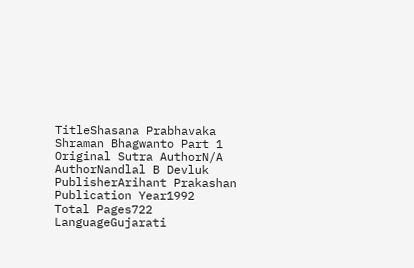TitleShasana Prabhavaka Shraman Bhagwanto Part 1
Original Sutra AuthorN/A
AuthorNandlal B Devluk
PublisherArihant Prakashan
Publication Year1992
Total Pages722
LanguageGujarati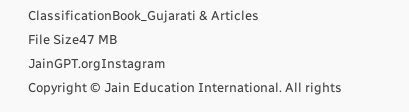ClassificationBook_Gujarati & Articles
File Size47 MB
JainGPT.orgInstagram
Copyright © Jain Education International. All rights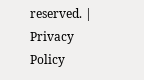reserved. | Privacy Policy